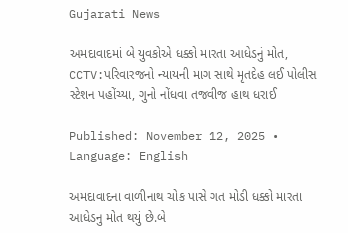Gujarati News

અમદાવાદમાં બે યુવકોએ ધક્કો મારતા આધેડનું મોત, CCTV:પરિવારજનો ન્યાયની માગ સાથે મૃતદેહ લઈ પોલીસ સ્ટેશન પહોંચ્યા, ગુનો નોંધવા તજવીજ હાથ ધરાઈ

Published: November 12, 2025 • Language: English

અમદાવાદના વાળીનાથ ચોક પાસે ગત મોડી ધક્કો મારતા આધેડનુ મોત થયું છે.બે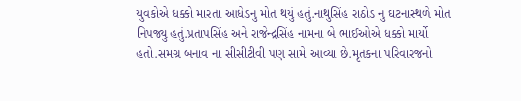યુવકોએ ધક્કો મારતા આધેડનુ મોત થયું હતું.નાથુસિંહ રાઠોડ નુ ઘટનાસ્થળે મોત નિપજ્યુ હતું.પ્રતાપસિંહ અને રાજેન્દ્રસિંહ નામના બે ભાઈઓએ ધક્કો માર્યો હતો.સમગ્ર બનાવ ના સીસીટીવી પણ સામે આવ્યા છે.મૃતકના પરિવારજનો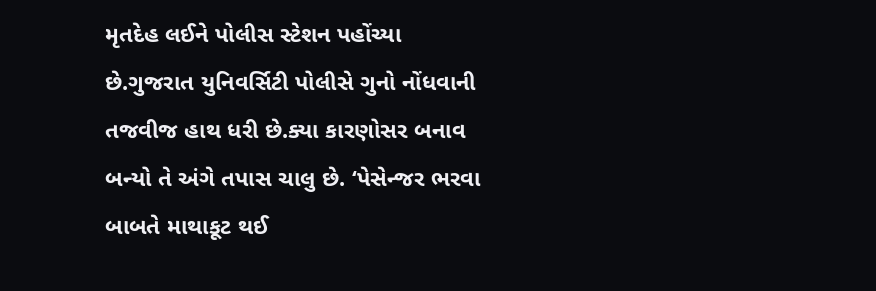મૃતદેહ લઈને પોલીસ સ્ટેશન પહોંચ્યા છે.ગુજરાત યુનિવર્સિટી પોલીસે ગુનો નોંધવાની તજવીજ હાથ ધરી છે.ક્યા કારણોસર બનાવ બન્યો તે અંગે તપાસ ચાલુ છે. ‘પેસેન્જર ભરવા બાબતે માથાકૂટ થઈ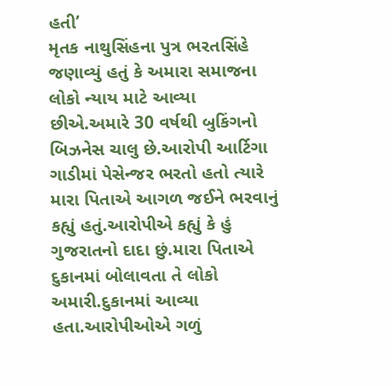હતી’
મૃતક નાથુસિંહના પુત્ર ભરતસિંહે જણાવ્યું હતું કે અમારા સમાજના લોકો ન્યાય માટે આવ્યા છીએ.અમારે 30 વર્ષથી બુકિંગનો બિઝનેસ ચાલુ છે.આરોપી આર્ટિગા ગાડીમાં પેસેન્જર ભરતો હતો ત્યારે મારા પિતાએ આગળ જઈને ભરવાનું કહ્યું હતું.આરોપીએ કહ્યું કે હું ગુજરાતનો દાદા છું.મારા પિતાએ દુકાનમાં બોલાવતા તે લોકો અમારી.દુકાનમાં આવ્યા હતા.આરોપીઓએ ગળું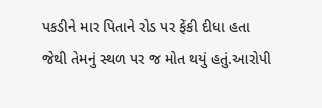પકડીને માર પિતાને રોડ પર ફેંકી દીધા હતા જેથી તેમનું સ્થળ પર જ મોત થયું હતું.આરોપી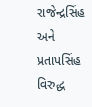રાજેન્દ્રસિંહ અને પ્રતાપસિંહ વિરુદ્ધ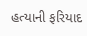હત્યાની ફરિયાદ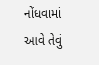નોંધવામાં આવે તેવું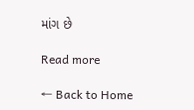માંગ છે

Read more

← Back to Home